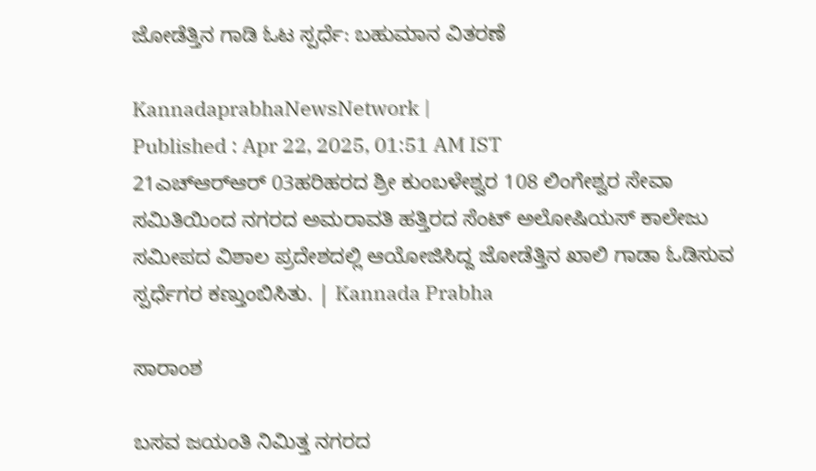ಜೋಡೆತ್ತಿನ ಗಾಡಿ ಓಟ ಸ್ಪರ್ಧೆ: ಬಹುಮಾನ ವಿತರಣೆ

KannadaprabhaNewsNetwork |
Published : Apr 22, 2025, 01:51 AM IST
21ಎಚ್‍ಆರ್‍ಆರ್ 03ಹರಿಹರದ ಶ್ರೀ ಕುಂಬಳೇಶ್ವರ 108 ಲಿಂಗೇಶ್ವರ ಸೇವಾ ಸಮಿತಿಯಿಂದ ನಗರದ ಅಮರಾವತಿ ಹತ್ತಿರದ ಸೆಂಟ್ ಅಲೋಷಿಯಸ್ ಕಾಲೇಜು ಸಮೀಪದ ವಿಶಾಲ ಪ್ರದೇಶದಲ್ಲಿ ಆಯೋಜಿಸಿದ್ದ ಜೋಡೆತ್ತಿನ ಖಾಲಿ ಗಾಡಾ ಓಡಿಸುವ ಸ್ಪರ್ಧೆಗರ ಕಣ್ತುಂಬಿಸಿತು. | Kannada Prabha

ಸಾರಾಂಶ

ಬಸವ ಜಯಂತಿ ನಿಮಿತ್ತ ನಗರದ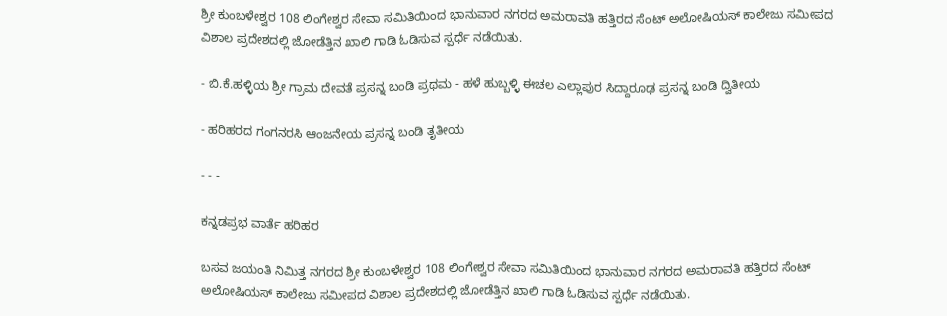ಶ್ರೀ ಕುಂಬಳೇಶ್ವರ 108 ಲಿಂಗೇಶ್ವರ ಸೇವಾ ಸಮಿತಿಯಿಂದ ಭಾನುವಾರ ನಗರದ ಅಮರಾವತಿ ಹತ್ತಿರದ ಸೆಂಟ್ ಅಲೋಷಿಯಸ್ ಕಾಲೇಜು ಸಮೀಪದ ವಿಶಾಲ ಪ್ರದೇಶದಲ್ಲಿ ಜೋಡೆತ್ತಿನ ಖಾಲಿ ಗಾಡಿ ಓಡಿಸುವ ಸ್ಪರ್ಧೆ ನಡೆಯಿತು.

- ಬಿ.ಕೆ.ಹಳ್ಳಿಯ ಶ್ರೀ ಗ್ರಾಮ ದೇವತೆ ಪ್ರಸನ್ನ ಬಂಡಿ ಪ್ರಥಮ - ಹಳೆ ಹುಬ್ಬಳ್ಳಿ ಈಚಲ ಎಲ್ಲಾಪುರ ಸಿದ್ದಾರೂಢ ಪ್ರಸನ್ನ ಬಂಡಿ ದ್ವಿತೀಯ

- ಹರಿಹರದ ಗಂಗನರಸಿ ಆಂಜನೇಯ ಪ್ರಸನ್ನ ಬಂಡಿ ತೃತೀಯ

- - -

ಕನ್ನಡಪ್ರಭ ವಾರ್ತೆ ಹರಿಹರ

ಬಸವ ಜಯಂತಿ ನಿಮಿತ್ತ ನಗರದ ಶ್ರೀ ಕುಂಬಳೇಶ್ವರ 108 ಲಿಂಗೇಶ್ವರ ಸೇವಾ ಸಮಿತಿಯಿಂದ ಭಾನುವಾರ ನಗರದ ಅಮರಾವತಿ ಹತ್ತಿರದ ಸೆಂಟ್ ಅಲೋಷಿಯಸ್ ಕಾಲೇಜು ಸಮೀಪದ ವಿಶಾಲ ಪ್ರದೇಶದಲ್ಲಿ ಜೋಡೆತ್ತಿನ ಖಾಲಿ ಗಾಡಿ ಓಡಿಸುವ ಸ್ಪರ್ಧೆ ನಡೆಯಿತು.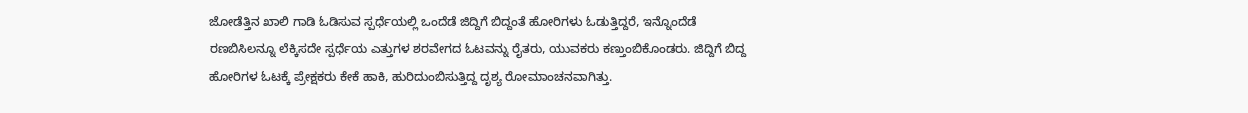ಜೋಡೆತ್ತಿನ ಖಾಲಿ ಗಾಡಿ ಓಡಿಸುವ ಸ್ಪರ್ಧೆಯಲ್ಲಿ ಒಂದೆಡೆ ಜಿದ್ದಿಗೆ ಬಿದ್ದಂತೆ ಹೋರಿಗಳು ಓಡುತ್ತಿದ್ದರೆ, ಇನ್ನೊಂದೆಡೆ ರಣಬಿಸಿಲನ್ನೂ ಲೆಕ್ಕಿಸದೇ ಸ್ಪರ್ಧೆಯ ಎತ್ತುಗಳ ಶರವೇಗದ ಓಟವನ್ನು ರೈತರು, ಯುವಕರು ಕಣ್ತುಂಬಿಕೊಂಡರು. ಜಿದ್ದಿಗೆ ಬಿದ್ದ ಹೋರಿಗಳ ಓಟಕ್ಕೆ ಪ್ರೇಕ್ಷಕರು ಕೇಕೆ ಹಾಕಿ, ಹುರಿದುಂಬಿಸುತ್ತಿದ್ದ ದೃಶ್ಯ ರೋಮಾಂಚನವಾಗಿತ್ತು.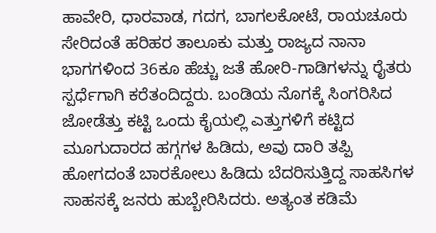ಹಾವೇರಿ, ಧಾರವಾಡ, ಗದಗ, ಬಾಗಲಕೋಟೆ, ರಾಯಚೂರು ಸೇರಿದಂತೆ ಹರಿಹರ ತಾಲೂಕು ಮತ್ತು ರಾಜ್ಯದ ನಾನಾ ಭಾಗಗಳಿಂದ 36ಕೂ ಹೆಚ್ಚು ಜತೆ ಹೋರಿ-ಗಾಡಿಗಳನ್ನು ರೈತರು ಸ್ಪರ್ಧೆಗಾಗಿ ಕರೆತಂದಿದ್ದರು. ಬಂಡಿಯ ನೊಗಕ್ಕೆ ಸಿಂಗರಿಸಿದ ಜೋಡೆತ್ತು ಕಟ್ಟಿ ಒಂದು ಕೈಯಲ್ಲಿ ಎತ್ತುಗಳಿಗೆ ಕಟ್ಟಿದ ಮೂಗುದಾರದ ಹಗ್ಗಗಳ ಹಿಡಿದು, ಅವು ದಾರಿ ತಪ್ಪಿ ಹೋಗದಂತೆ ಬಾರಕೋಲು ಹಿಡಿದು ಬೆದರಿಸುತ್ತಿದ್ದ ಸಾಹಸಿಗಳ ಸಾಹಸಕ್ಕೆ ಜನರು ಹುಬ್ಬೇರಿಸಿದರು. ಅತ್ಯಂತ ಕಡಿಮೆ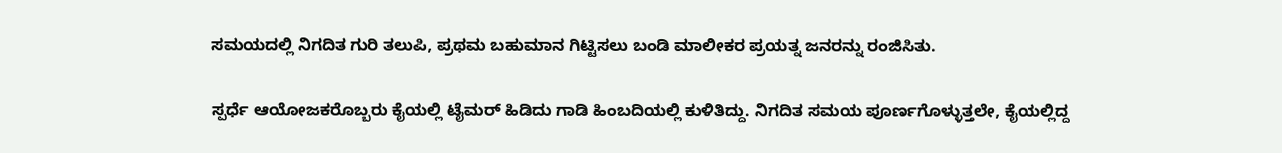ಸಮಯದಲ್ಲಿ ನಿಗದಿತ ಗುರಿ ತಲುಪಿ, ಪ್ರಥಮ ಬಹುಮಾನ ಗಿಟ್ಟಿಸಲು ಬಂಡಿ ಮಾಲೀಕರ ಪ್ರಯತ್ನ ಜನರನ್ನು ರಂಜಿಸಿತು.

ಸ್ಪರ್ಧೆ ಆಯೋಜಕರೊಬ್ಬರು ಕೈಯಲ್ಲಿ ಟೈಮರ್ ಹಿಡಿದು ಗಾಡಿ ಹಿಂಬದಿಯಲ್ಲಿ ಕುಳಿತಿದ್ದು. ನಿಗದಿತ ಸಮಯ ಪೂರ್ಣಗೊಳ್ಳುತ್ತಲೇ, ಕೈಯಲ್ಲಿದ್ದ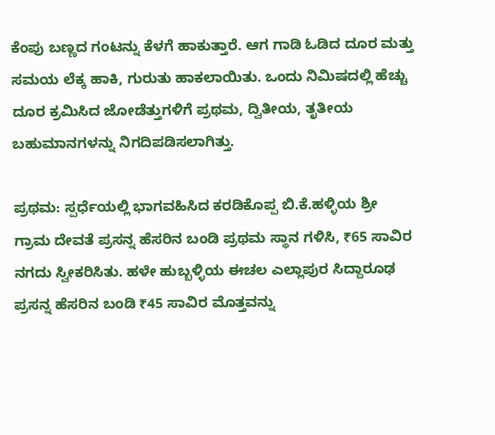ಕೆಂಪು ಬಣ್ಣದ ಗಂಟನ್ನು ಕೆಳಗೆ ಹಾಕುತ್ತಾರೆ. ಆಗ ಗಾಡಿ ಓಡಿದ ದೂರ ಮತ್ತು ಸಮಯ ಲೆಕ್ಕ ಹಾಕಿ, ಗುರುತು ಹಾಕಲಾಯಿತು. ಒಂದು ನಿಮಿಷದಲ್ಲಿ ಹೆಚ್ಚು ದೂರ ಕ್ರಮಿಸಿದ ಜೋಡೆತ್ತುಗಳಿಗೆ ಪ್ರಥಮ, ದ್ವಿತೀಯ, ತೃತೀಯ ಬಹುಮಾನಗಳನ್ನು ನಿಗದಿಪಡಿಸಲಾಗಿತ್ತು.

ಪ್ರಥಮ: ಸ್ಪರ್ಧೆಯಲ್ಲಿ ಭಾಗವಹಿಸಿದ ಕರಡಿಕೊಪ್ಪ ಬಿ.ಕೆ.ಹಳ್ಳಿಯ ಶ್ರೀ ಗ್ರಾಮ ದೇವತೆ ಪ್ರಸನ್ನ ಹೆಸರಿನ ಬಂಡಿ ಪ್ರಥಮ ಸ್ಥಾನ ಗಳಿಸಿ, ₹65 ಸಾವಿರ ನಗದು ಸ್ವೀಕರಿಸಿತು. ಹಳೇ ಹುಬ್ಬಳ್ಳಿಯ ಈಚಲ ಎಲ್ಲಾಪುರ ಸಿದ್ದಾರೂಢ ಪ್ರಸನ್ನ ಹೆಸರಿನ ಬಂಡಿ ₹45 ಸಾವಿರ ಮೊತ್ತವನ್ನು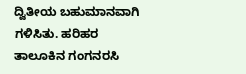ದ್ವಿತೀಯ ಬಹುಮಾನವಾಗಿ ಗಳಿಸಿತು. ಹರಿಹರ ತಾಲೂಕಿನ ಗಂಗನರಸಿ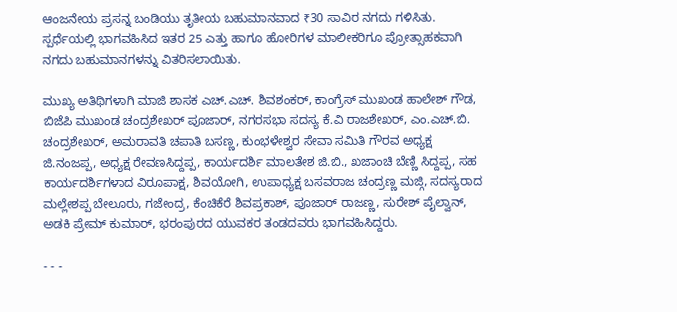ಆಂಜನೇಯ ಪ್ರಸನ್ನ ಬಂಡಿಯು ತೃತೀಯ ಬಹುಮಾನವಾದ ₹30 ಸಾವಿರ ನಗದು ಗಳಿಸಿತು. ಸ್ಪರ್ಧೆಯಲ್ಲಿ ಭಾಗವಹಿಸಿದ ಇತರ 25 ಎತ್ತು ಹಾಗೂ ಹೋರಿಗಳ ಮಾಲೀಕರಿಗೂ ಪ್ರೋತ್ಸಾಹಕವಾಗಿ ನಗದು ಬಹುಮಾನಗಳನ್ನು ವಿತರಿಸಲಾಯಿತು.

ಮುಖ್ಯ ಅತಿಥಿಗಳಾಗಿ ಮಾಜಿ ಶಾಸಕ ಎಚ್.ಎಚ್. ಶಿವಶಂಕರ್, ಕಾಂಗ್ರೆಸ್ ಮುಖಂಡ ಹಾಲೇಶ್ ಗೌಡ, ಬಿಜೆಪಿ ಮುಖಂಡ ಚಂದ್ರಶೇಖರ್ ಪೂಜಾರ್, ನಗರಸಭಾ ಸದಸ್ಯ ಕೆ.ವಿ ರಾಜಶೇಖರ್, ಎಂ.ಎಚ್.ಬಿ. ಚಂದ್ರಶೇಖರ್, ಅಮರಾವತಿ ಚಪಾತಿ ಬಸಣ್ಣ, ಕುಂಭಳೇಶ್ವರ ಸೇವಾ ಸಮಿತಿ ಗೌರವ ಅಧ್ಯಕ್ಷ ಜಿ.ನಂಜಪ್ಪ, ಅಧ್ಯಕ್ಷ ರೇವಣಸಿದ್ದಪ್ಪ, ಕಾರ್ಯದರ್ಶಿ ಮಾಲತೇಶ ಜಿ.ಬಿ., ಖಜಾಂಚಿ ಬೆಣ್ಣಿ ಸಿದ್ದಪ್ಪ, ಸಹ ಕಾರ್ಯದರ್ಶಿಗಳಾದ ವಿರೂಪಾಕ್ಷ, ಶಿವಯೋಗಿ, ಉಪಾಧ್ಯಕ್ಷ ಬಸವರಾಜ ಚಂದ್ರಣ್ಣ ಮಜ್ಗಿ, ಸದಸ್ಯರಾದ ಮಲ್ಲೇಶಪ್ಪ ಬೇಲೂರು, ಗಜೇಂದ್ರ, ಕೆಂಚಿಕೆರೆ ಶಿವಪ್ರಕಾಶ್, ಪೂಜಾರ್ ರಾಜಣ್ಣ, ಸುರೇಶ್ ಪೈಲ್ವಾನ್, ಅಡಕಿ ಪ್ರೇಮ್ ಕುಮಾರ್, ಭರಂಪುರದ ಯುವಕರ ತಂಡದವರು ಭಾಗವಹಿಸಿದ್ದರು.

- - -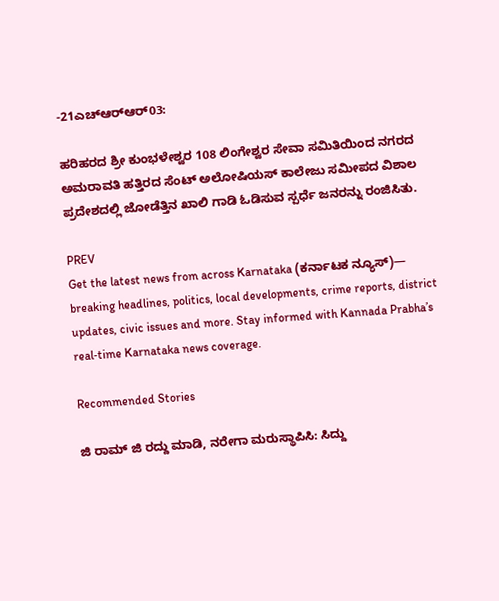-21ಎಚ್‍ಆರ್‍ಆರ್03:

ಹರಿಹರದ ಶ್ರೀ ಕುಂಭಳೇಶ್ವರ 108 ಲಿಂಗೇಶ್ವರ ಸೇವಾ ಸಮಿತಿಯಿಂದ ನಗರದ ಅಮರಾವತಿ ಹತ್ತಿರದ ಸೆಂಟ್ ಅಲೋಷಿಯಸ್ ಕಾಲೇಜು ಸಮೀಪದ ವಿಶಾಲ ಪ್ರದೇಶದಲ್ಲಿ ಜೋಡೆತ್ತಿನ ಖಾಲಿ ಗಾಡಿ ಓಡಿಸುವ ಸ್ಪರ್ಧೆ ಜನರನ್ನು ರಂಜಿಸಿತು.

PREV
Get the latest news from across Karnataka (ಕರ್ನಾಟಕ ನ್ಯೂಸ್)— breaking headlines, politics, local developments, crime reports, district updates, civic issues and more. Stay informed with Kannada Prabha’s real‑time Karnataka news coverage.

Recommended Stories

ಜಿ ರಾಮ್‌ ಜಿ ರದ್ದು ಮಾಡಿ, ನರೇಗಾ ಮರುಸ್ಥಾಪಿಸಿ: ಸಿದ್ದು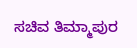ಸಚಿವ ತಿಮ್ಮಾಪುರ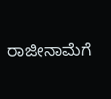ರಾಜೀನಾಮೆಗೆ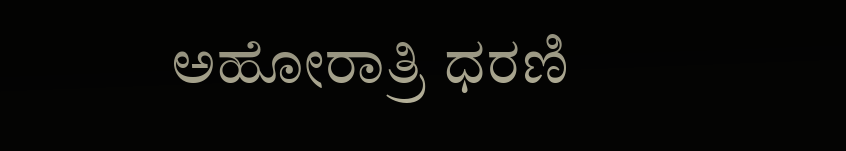ಅಹೋರಾತ್ರಿ ಧರಣಿ